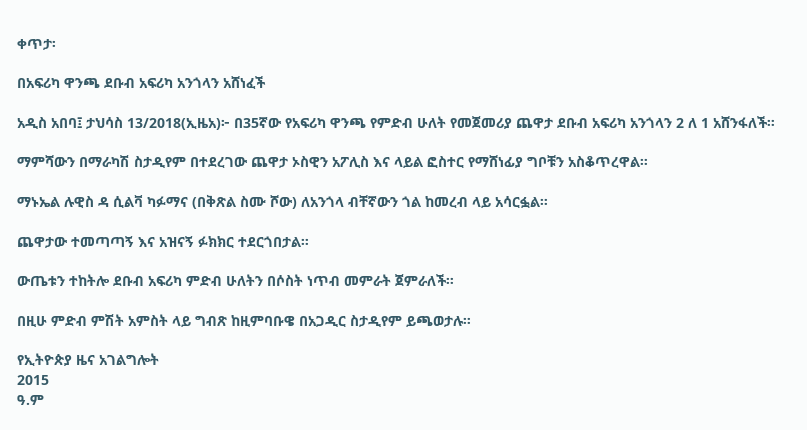ቀጥታ፡

በአፍሪካ ዋንጫ ደቡብ አፍሪካ አንጎላን አሸነፈች

አዲስ አበባ፤ ታህሳስ 13/2018(ኢዜአ)፦ በ35ኛው የአፍሪካ ዋንጫ የምድብ ሁለት የመጀመሪያ ጨዋታ ደቡብ አፍሪካ አንጎላን 2 ለ 1 አሸንፋለች።

ማምሻውን በማራካሽ ስታዲየም በተደረገው ጨዋታ ኦስዊን አፖሊስ እና ላይል ፎስተር የማሸነፊያ ግቦቹን አስቆጥረዋል።

ማኑኤል ሉዊስ ዳ ሲልቫ ካፉማና (በቅጽል ስሙ ሾው) ለአንጎላ ብቸኛውን ጎል ከመረብ ላይ አሳርፏል።

ጨዋታው ተመጣጣኝ እና አዝናኝ ፉክክር ተደርጎበታል።

ውጤቱን ተከትሎ ደቡብ አፍሪካ ምድብ ሁለትን በሶስት ነጥብ መምራት ጀምራለች።

በዚሁ ምድብ ምሽት አምስት ላይ ግብጽ ከዚምባቡዌ በአጋዲር ስታዲየም ይጫወታሉ።

የኢትዮጵያ ዜና አገልግሎት
2015
ዓ.ም